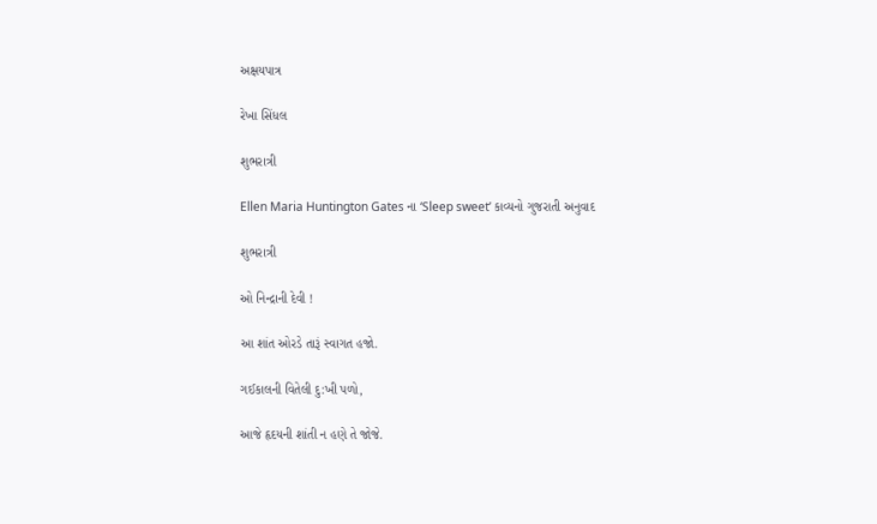અક્ષયપાત્ર

રેખા સિંધલ

શુભરાત્રી

Ellen Maria Huntington Gates ના ‘Sleep sweet’ કાવ્યનો ગુજરાતી અનુવાદ

શુભરાત્રી

ઓ નિન્દ્રાની દેવી !

આ શાંત ઓરડે તારૂં સ્વાગત હજો.

ગઈકાલની વિતેલી દુ:ખી પળો,

આજે હૃદયની શાંતી ન હણે તે જોજે.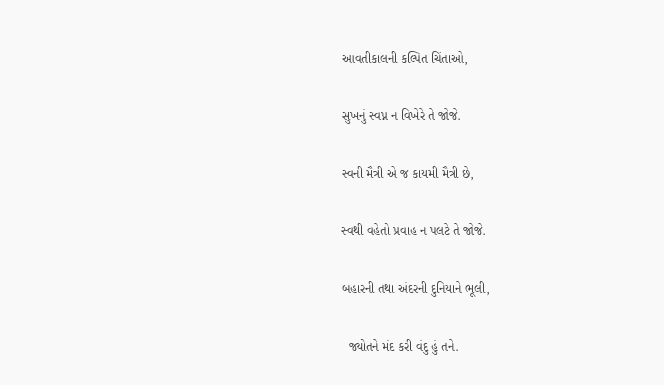આવતીકાલની કલ્પિત ચિંતાઓ,

સુખનું સ્વપ્ન ન વિખેરે તે જોજે.

સ્વની મૈત્રી એ જ કાયમી મૈત્રી છે,

સ્વથી વહેતો પ્રવાહ ન પલટે તે જોજે.

બહારની તથા અંદરની દુનિયાને ભૂલી,

  જ્યોતને મંદ કરી વંદુ હું તને.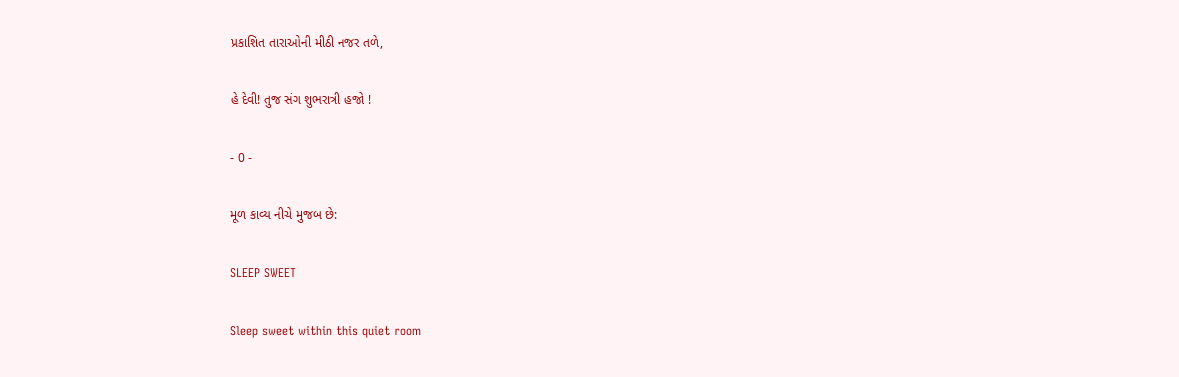પ્રકાશિત તારાઓની મીઠી નજર તળે,

હે દેવી! તુજ સંગ શુભરાત્રી હજો !

- 0 -

મૂળ કાવ્ય નીચે મુજબ છે:

SLEEP SWEET

Sleep sweet within this quiet room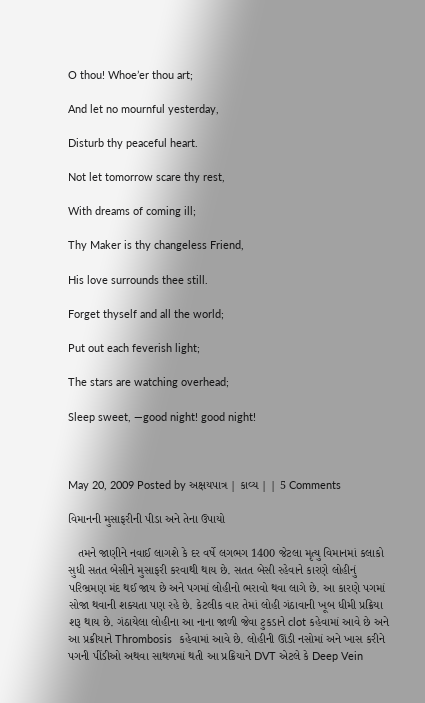O thou! Whoe’er thou art;

And let no mournful yesterday,

Disturb thy peaceful heart.

Not let tomorrow scare thy rest,

With dreams of coming ill;

Thy Maker is thy changeless Friend,

His love surrounds thee still.

Forget thyself and all the world;

Put out each feverish light;

The stars are watching overhead;

Sleep sweet, —good night! good night!



May 20, 2009 Posted by અક્ષયપાત્ર | કાવ્ય | | 5 Comments

વિમાનની મુસાફરીની પીડા અને તેના ઉપાયો

   તમને જાણીને નવાઈ લાગશે કે દર વર્ષે લગભગ 1400 જેટલા મૃત્યુ વિમાનમાં કલાકો સુધી સતત બેસીને મુસાફરી કરવાથી થાય છે. સતત બેસી રહેવાને કારણે લોહીનું પરિભ્રમણ મંદ થઈ જાય છે અને પગમાં લોહીનો ભરાવો થવા લાગે છે. આ કારણે પગમાં સોજા થવાની શક્યતા પણ રહે છે. કેટલીક વાર તેમાં લોહી ગંઠાવાની ખૂબ ધીમી પ્રક્રિયા શરૂ થાય છે. ગંઠાયેલા લોહીના આ નાના જાળી જેવા ટુકડાને clot કહેવામાં આવે છે અને આ પ્રક્રીયાને Thrombosis  કહેવામાં આવે છે. લોહીની ઊંડી નસોમાં અને ખાસ કરીને પગની પીંડીઓ અથવા સાથળમાં થતી આ પ્રક્રિયાને DVT એટલે કે Deep Vein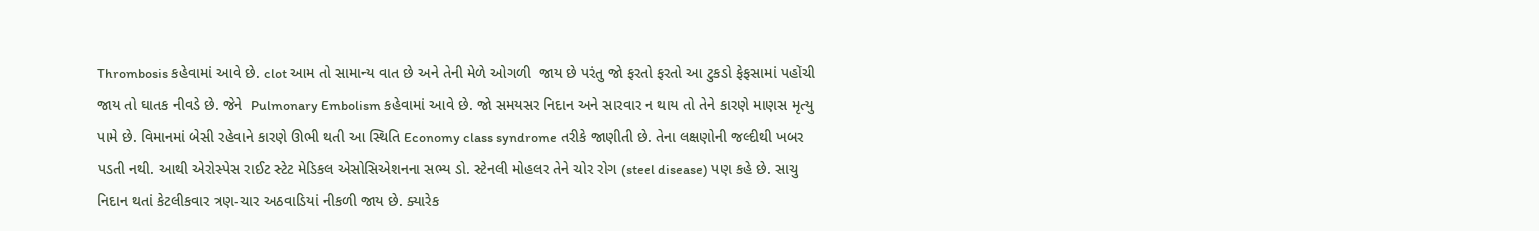Thrombosis કહેવામાં આવે છે. clot આમ તો સામાન્ય વાત છે અને તેની મેળે ઓગળી  જાય છે પરંતુ જો ફરતો ફરતો આ ટુકડો ફેફસામાં પહોંચી જાય તો ઘાતક નીવડે છે. જેને  Pulmonary Embolism કહેવામાં આવે છે. જો સમયસર નિદાન અને સારવાર ન થાય તો તેને કારણે માણસ મૃત્યુ પામે છે. વિમાનમાં બેસી રહેવાને કારણે ઊભી થતી આ સ્થિતિ Economy class syndrome તરીકે જાણીતી છે. તેના લક્ષણોની જલ્દીથી ખબર પડતી નથી. આથી એરોસ્પેસ રાઈટ સ્ટેટ મેડિકલ એસોસિએશનના સભ્ય ડો. સ્ટેનલી મોહલર તેને ચોર રોગ (steel disease) પણ કહે છે. સાચુ નિદાન થતાં કેટલીકવાર ત્રણ-ચાર અઠવાડિયાં નીકળી જાય છે. ક્યારેક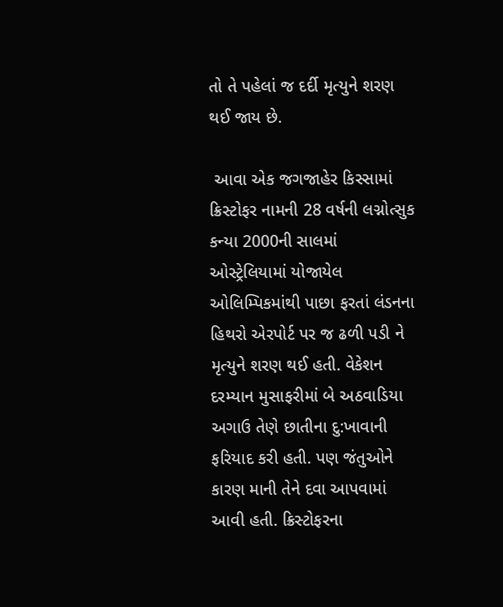તો તે પહેલાં જ દર્દી મૃત્યુને શરણ થઈ જાય છે.

 આવા એક જગજાહેર કિસ્સામાં ક્રિસ્ટોફર નામની 28 વર્ષની લગ્નોત્સુક કન્યા 2000ની સાલમાં ઓસ્ટ્રેલિયામાં યોજાયેલ ઓલિમ્પિકમાંથી પાછા ફરતાં લંડનના હિથરો એરપોર્ટ પર જ ઢળી પડી ને મૃત્યુને શરણ થઈ હતી. વેકેશન દરમ્યાન મુસાફરીમાં બે અઠવાડિયા અગાઉ તેણે છાતીના દુ:ખાવાની ફરિયાદ કરી હતી. પણ જંતુઓને કારણ માની તેને દવા આપવામાં આવી હતી. ક્રિસ્ટોફરના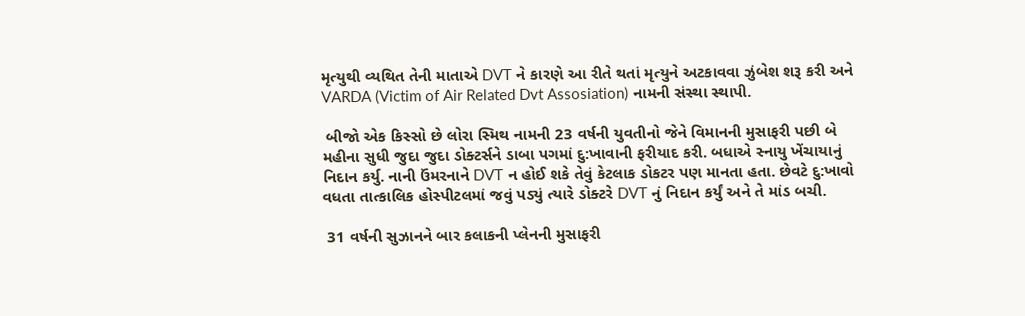મૃત્યુથી વ્યથિત તેની માતાએ DVT ને કારણે આ રીતે થતાં મૃત્યુને અટકાવવા ઝુંબેશ શરૂ કરી અને VARDA (Victim of Air Related Dvt Assosiation) નામની સંસ્થા સ્થાપી.

 બીજો એક કિસ્સો છે લોરા સ્મિથ નામની 23 વર્ષની યુવતીનો જેને વિમાનની મુસાફરી પછી બે મહીના સુધી જુદા જુદા ડોક્ટર્સને ડાબા પગમાં દુ:ખાવાની ફરીયાદ કરી. બધાએ સ્નાયુ ખેંચાયાનું નિદાન કર્યુ. નાની ઉંમરનાને DVT ન હોઈ શકે તેવું કેટલાક ડોકટર પણ માનતા હતા. છેવટે દુ:ખાવો વધતા તાત્કાલિક હોસ્પીટલમાં જવું પડ્યું ત્યારે ડોક્ટરે DVT નું નિદાન કર્યું અને તે માંડ બચી.

 31 વર્ષની સુઝાનને બાર કલાકની પ્લેનની મુસાફરી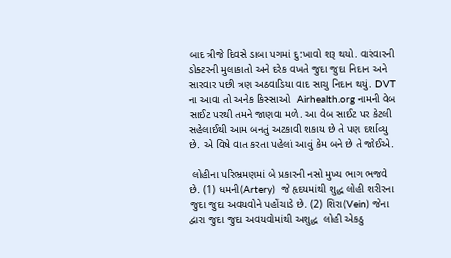બાદ ત્રીજે દિવસે ડાબા પગમાં દુ:ખાવો શરૂ થયો. વારંવારની ડોક્ટરની મુલાકાતો અને દરેક વખતે જુદા જુદા નિદાન અને સારવાર પછી ત્રણ અઠવાડિયા વાદ સાચુ નિદાન થયું. DVT ના આવા તો અનેક કિસ્સાઓ  Airhealth.org નામની વેબ સાઈટ પરથી તમને જાણવા મળે. આ વેબ સાઈટ પર કેટલી સહેલાઈથી આમ બનતું અટકાવી શકાય છે તે પણ દર્શાવ્યુ છે. એ વિષે વાત કરતા પહેલાં આવું કેમ બને છે તે જોઈએ.

 લોહીના પરિભ્રમણમાં બે પ્રકારની નસો મુખ્ય ભાગ ભજવે છે. (1) ધમની(Artery)  જે હૃદયમાંથી શુદ્ધ લોહી શરીરના જુદા જુદા અવયવોને પહોંચાડે છે. (2) શિરા(Vein) જેના દ્વારા જુદા જુદા અવયવોમાંથી અશુદ્ધ  લોહી એકઠુ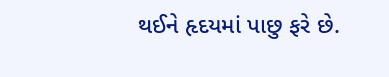થઈને હૃદયમાં પાછુ ફરે છે.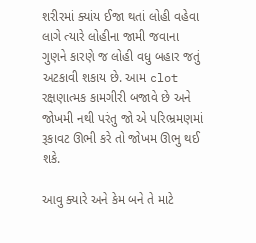શરીરમાં ક્યાંય ઈજા થતાં લોહી વહેવા લાગે ત્યારે લોહીના જામી જવાના ગુણને કારણે જ લોહી વધુ બહાર જતું  અટકાવી શકાય છે. આમ clot રક્ષણાત્મક કામગીરી બજાવે છે અને જોખમી નથી પરંતુ જો એ પરિભ્રમણમાં રૂકાવટ ઊભી કરે તો જોખમ ઊભુ થઈ શકે.

આવુ ક્યારે અને કેમ બને તે માટે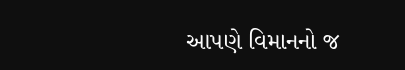આપણે વિમાનનો જ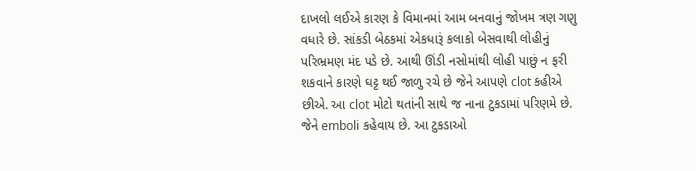દાખલો લઈએ કારણ કે વિમાનમાં આમ બનવાનું જોખમ ત્રણ ગણુ વધારે છે. સાંકડી બેઠકમાં એકધારૂં કલાકો બેસવાથી લોહીનું પરિભ્રમણ મંદ પડે છે. આથી ઊંડી નસોમાંથી લોહી પાછું ન ફરી શકવાને કારણે ઘટ્ટ થઈ જાળુ રચે છે જેને આપણે clot કહીએ છીએ. આ clot મોટો થતાંની સાથે જ નાના ટુકડામાં પરિણમે છે. જેને emboli કહેવાય છે. આ ટુકડાઓ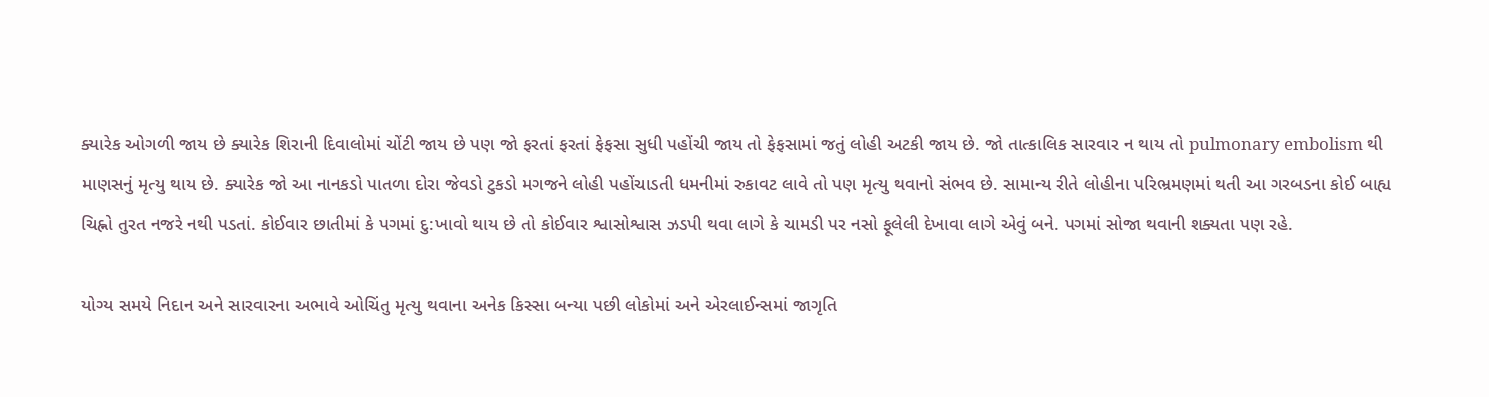ક્યારેક ઓગળી જાય છે ક્યારેક શિરાની દિવાલોમાં ચોંટી જાય છે પણ જો ફરતાં ફરતાં ફેફસા સુધી પહોંચી જાય તો ફેફસામાં જતું લોહી અટકી જાય છે. જો તાત્કાલિક સારવાર ન થાય તો pulmonary embolism થી માણસનું મૃત્યુ થાય છે. ક્યારેક જો આ નાનકડો પાતળા દોરા જેવડો ટુકડો મગજને લોહી પહોંચાડતી ધમનીમાં રુકાવટ લાવે તો પણ મૃત્યુ થવાનો સંભવ છે. સામાન્ય રીતે લોહીના પરિભ્રમણમાં થતી આ ગરબડના કોઈ બાહ્ય ચિહ્નો તુરત નજરે નથી પડતાં. કોઈવાર છાતીમાં કે પગમાં દુ:ખાવો થાય છે તો કોઈવાર શ્વાસોશ્વાસ ઝડપી થવા લાગે કે ચામડી પર નસો ફૂલેલી દેખાવા લાગે એવું બને. પગમાં સોજા થવાની શક્યતા પણ રહે.

યોગ્ય સમયે નિદાન અને સારવારના અભાવે ઓચિંતુ મૃત્યુ થવાના અનેક કિસ્સા બન્યા પછી લોકોમાં અને એરલાઈન્સમાં જાગૃતિ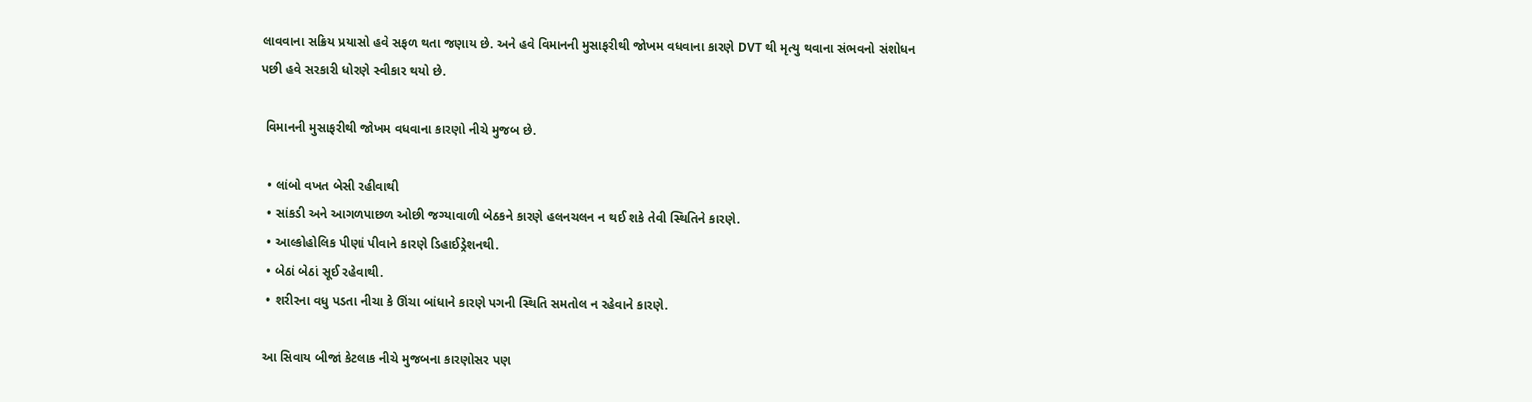લાવવાના સક્રિય પ્રયાસો હવે સફળ થતા જણાય છે. અને હવે વિમાનની મુસાફરીથી જોખમ વધવાના કારણે DVT થી મૃત્યુ થવાના સંભવનો સંશોધન પછી હવે સરકારી ધોરણે સ્વીકાર થયો છે.

 વિમાનની મુસાફરીથી જોખમ વધવાના કારણો નીચે મુજબ છે.

  • લાંબો વખત બેસી રહીવાથી
  • સાંકડી અને આગળપાછળ ઓછી જગ્યાવાળી બેઠકને કારણે હલનચલન ન થઈ શકે તેવી સ્થિતિને કારણે.
  • આલ્કોહોલિક પીણાં પીવાને કારણે ડિહાઈડ્રેશનથી.
  • બેઠાં બેઠાં સૂઈ રહેવાથી.
  • શરીરના વધુ પડતા નીચા કે ઊંચા બાંધાને કારણે પગની સ્થિતિ સમતોલ ન રહેવાને કારણે.

 આ સિવાય બીજાં કેટલાક નીચે મુજબના કારણોસર પણ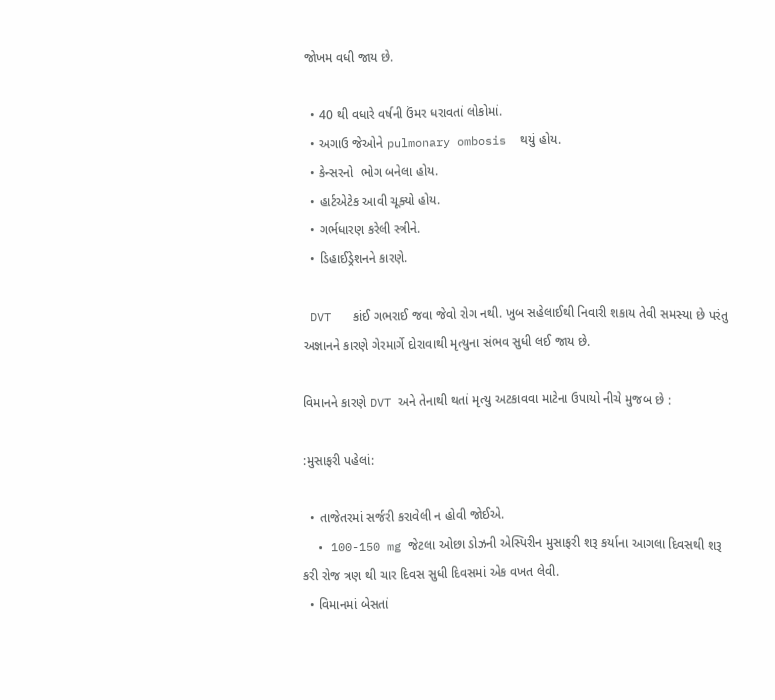જોખમ વધી જાય છે.

  • 40 થી વધારે વર્ષની ઉંમર ધરાવતાં લોકોમાં.
  • અગાઉ જેઓને pulmonary ombosis  થયું હોય.
  • કેન્સરનો  ભોગ બનેલા હોય.
  • હાર્ટએટેક આવી ચૂક્યો હોય.
  • ગર્ભધારણ કરેલી સ્ત્રીને.
  • ડિહાઈડ્રેશનને કારણે.

 DVT   કાંઈ ગભરાઈ જવા જેવો રોગ નથી. ખુબ સહેલાઈથી નિવારી શકાય તેવી સમસ્યા છે પરંતુ અજ્ઞાનને કારણે ગેરમાર્ગે દોરાવાથી મૃત્યુના સંભવ સુધી લઈ જાય છે.

વિમાનને કારણે DVT અને તેનાથી થતાં મૃત્યુ અટકાવવા માટેના ઉપાયો નીચે મુજબ છે :

:મુસાફરી પહેલાં:

  • તાજેતરમાં સર્જરી કરાવેલી ન હોવી જોઈએ.
  • 100-150 mg જેટલા ઓછા ડોઝની એસ્પિરીન મુસાફરી શરૂ કર્યાના આગલા દિવસથી શરૂ કરી રોજ ત્રણ થી ચાર દિવસ સુધી દિવસમાં એક વખત લેવી.
  • વિમાનમાં બેસતાં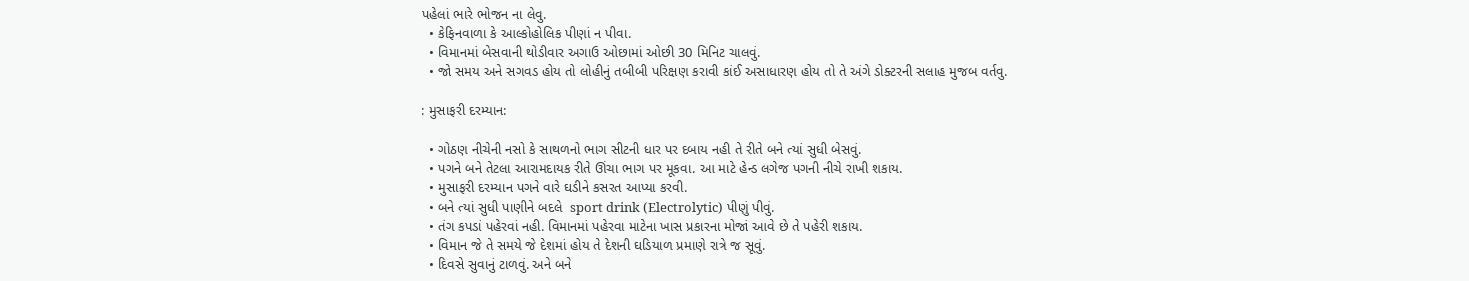પહેલાં ભારે ભોજન ના લેવુ.
  • કેફિનવાળા કે આલ્કોહોલિક પીણાં ન પીવા.
  • વિમાનમાં બેસવાની થોડીવાર અગાઉ ઓછામાં ઓછી 30 મિનિટ ચાલવું.
  • જો સમય અને સગવડ હોય તો લોહીનું તબીબી પરિક્ષણ કરાવી કાંઈ અસાધારણ હોય તો તે અંગે ડોક્ટરની સલાહ મુજબ વર્તવુ.

: મુસાફરી દરમ્યાન:

  • ગોઠણ નીચેની નસો કે સાથળનો ભાગ સીટની ધાર પર દબાય નહી તે રીતે બને ત્યાં સુધી બેસવું.
  • પગને બને તેટલા આરામદાયક રીતે ઊંચા ભાગ પર મૂકવા. આ માટે હેન્ડ લગેજ પગની નીચે રાખી શકાય.
  • મુસાફરી દરમ્યાન પગને વારે ઘડીને કસરત આપ્યા કરવી.
  • બને ત્યાં સુધી પાણીને બદલે  sport drink (Electrolytic) પીણું પીવું.
  • તંગ કપડાં પહેરવાં નહી. વિમાનમાં પહેરવા માટેના ખાસ પ્રકારના મોજાં આવે છે તે પહેરી શકાય.
  • વિમાન જે તે સમયે જે દેશમાં હોય તે દેશની ઘડિયાળ પ્રમાણે રાત્રે જ સૂવું.
  • દિવસે સુવાનું ટાળવું. અને બને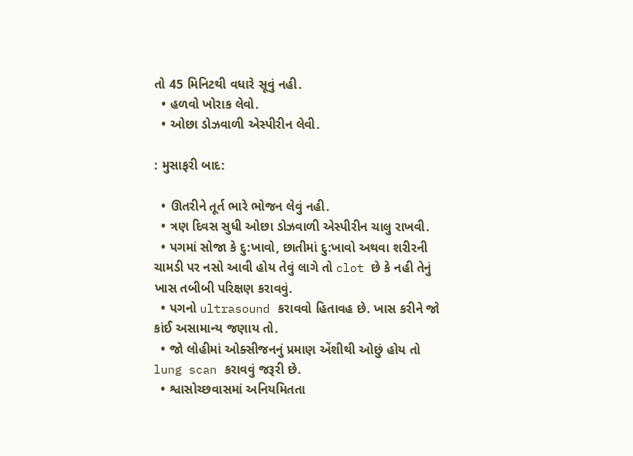તો 45 મિનિટથી વધારે સૂવું નહી.
  • હળવો ખોરાક લેવો.
  • ઓછા ડોઝવાળી એસ્પીરીન લેવી.

: મુસાફરી બાદ:

  • ઊતરીને તૂર્ત ભારે ભોજન લેવું નહી.
  • ત્રણ દિવસ સુધી ઓછા ડોઝવાળી એસ્પીરીન ચાલુ રાખવી.
  • પગમાં સોજા કે દુ:ખાવો, છાતીમાં દુ:ખાવો અથવા શરીરની ચામડી પર નસો આવી હોય તેવું લાગે તો clot છે કે નહી તેનું ખાસ તબીબી પરિક્ષણ કરાવવું.
  • પગનો ultrasound કરાવવો હિતાવહ છે. ખાસ કરીને જો કાંઈ અસામાન્ય જણાય તો.
  • જો લોહીમાં ઓક્સીજનનું પ્રમાણ એંશીથી ઓછું હોય તો lung scan કરાવવું જરૂરી છે.
  • શ્વાસોચ્છવાસમાં અનિયમિતતા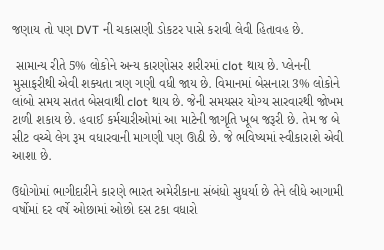જણાય તો પણ DVT ની ચકાસણી ડોકટર પાસે કરાવી લેવી હિતાવહ છે.

 સામાન્ય રીતે 5% લોકોને અન્ય કારણોસર શરીરમાં clot થાય છે. પ્લેનની મુસાફરીથી એવી શક્યતા ત્રણ ગણી વધી જાય છે. વિમાનમાં બેસનારા 3% લોકોને લાંબો સમય સતત બેસવાથી clot થાય છે. જેની સમયસર યોગ્ય સારવારથી જોખમ ટાળી શકાય છે. હવાઈ કર્મચારીઓમાં આ માટેની જાગૃતિ ખૂબ જરૂરી છે. તેમ જ બે સીટ વચ્ચે લેગ રૂમ વધારવાની માગણી પણ ઊઠી છે. જે ભવિષ્યમાં સ્વીકારાશે એવી આશા છે.

ઉદ્યોગોમાં ભાગીદારીને કારણે ભારત અમેરીકાના સંબંધો સુધર્યા છે તેને લીધે આગામી વર્ષોમાં દર વર્ષે ઓછામાં ઓછો દસ ટકા વધારો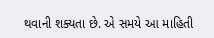થવાની શક્યતા છે. એ સમયે આ માહિતી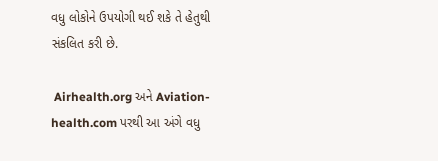વધુ લોકોને ઉપયોગી થઈ શકે તે હેતુથી સંકલિત કરી છે.

 Airhealth.org અને Aviation-health.com પરથી આ અંગે વધુ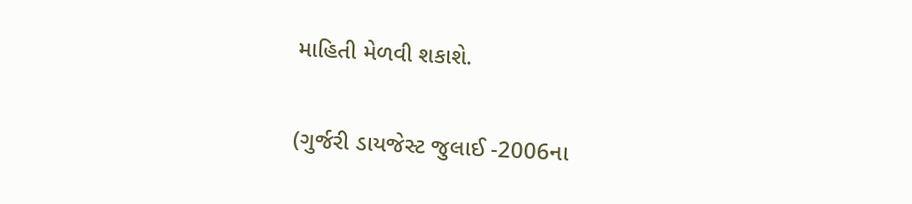માહિતી મેળવી શકાશે.

(ગુર્જરી ડાયજેસ્ટ જુલાઈ -2006ના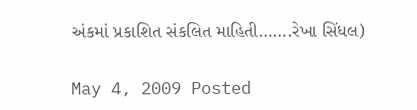અંકમાં પ્રકાશિત સંકલિત માહિતી…….રેખા સિંધલ)

May 4, 2009 Posted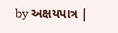by અક્ષયપાત્ર |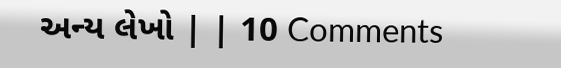અન્ય લેખો | | 10 Comments